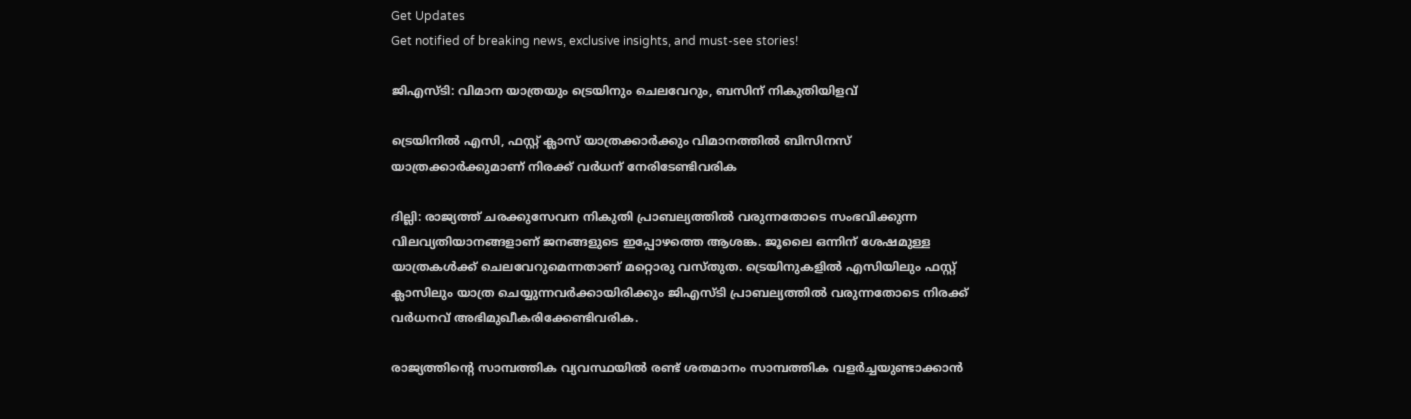Get Updates
Get notified of breaking news, exclusive insights, and must-see stories!

ജിഎസ്ടി: വിമാന യാത്രയും ട്രെയിനും ചെലവേറും, ബസിന് നികുതിയിളവ്

ട്രെയിനിൽ എസി, ഫസ്റ്റ് ക്ലാസ് യാത്രക്കാർക്കും വിമാനത്തിൽ ബിസിനസ് യാത്രക്കാർക്കുമാണ് നിരക്ക് വർധന് നേരിടേണ്ടിവരിക

ദില്ലി: രാജ്യത്ത് ചരക്കുസേവന നികുതി പ്രാബല്യത്തിൽ വരുന്നതോടെ സംഭവിക്കുന്ന വിലവ്യതിയാനങ്ങളാണ് ജനങ്ങളുടെ ഇപ്പോഴത്തെ ആശങ്ക. ജൂലൈ ഒന്നിന് ശേഷമുള്ള യാത്രകൾക്ക് ചെലവേറുമെന്നതാണ് മറ്റൊരു വസ്തുത. ട്രെയിനുകളിൽ എസിയിലും ഫസ്റ്റ് ക്ലാസിലും യാത്ര ചെയ്യുന്നവർക്കായിരിക്കും ജിഎസ്ടി പ്രാബല്യത്തിൽ വരുന്നതോടെ നിരക്ക് വർധനവ് അഭിമുഖീകരിക്കേണ്ടിവരിക.

രാജ്യത്തിന്‍റെ സാമ്പത്തിക വ്യവസ്ഥയില്‍ രണ്ട് ശതമാനം സാമ്പത്തിക വളര്‍ച്ചയുണ്ടാക്കാന്‍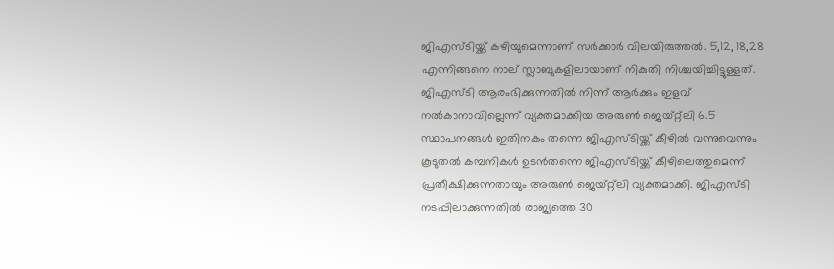ജിഎസ്ടിയ്ക്ക് കഴിയുമെന്നാണ് സര്‍ക്കാര്‍ വിലയിരുത്തല്‍. 5,12, 18,28 എന്നിങ്ങനെ നാല് സ്ലാബുകളിലായാണ് നികുതി നിശ്ചയിച്ചിട്ടുള്ളത്. ജിഎസ്ടി ആരംഭിക്കുന്നതില്‍ നിന്ന് ആര്‍ക്കും ഇളവ് നല്‍കാനാവില്ലെന്ന് വ്യക്തമാക്കിയ അരുണ്‍ ജെയ്റ്റ്ലി 6.5 സ്ഥാപനങ്ങള്‍ ഇതിനകം തന്നെ ജിഎസ്ടിയ്ക്ക് കീഴില്‍ വന്നുവെന്നും കൂടുതല്‍ കമ്പനികള്‍ ഉടന്‍തന്നെ ജിഎസ്ടിയ്ക്ക് കീഴിലെത്തുമെന്ന് പ്രതീക്ഷിക്കുന്നതായും അരുണ്‍ ജെയ്റ്റ്ലി വ്യക്തമാക്കി. ജിഎസ്ടി നടപ്പിലാക്കുന്നതില്‍ രാജ്യത്തെ 30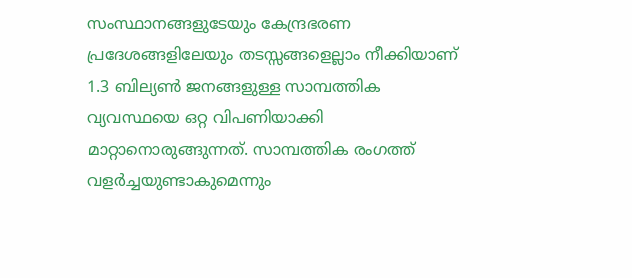സംസ്ഥാനങ്ങളുടേയും കേന്ദ്രഭരണ പ്രദേശങ്ങളിലേയും തടസ്സങ്ങളെല്ലാം നീക്കിയാണ് 1.3 ബില്യണ്‍ ജനങ്ങളുള്ള സാമ്പത്തിക വ്യവസ്ഥയെ ഒറ്റ വിപണിയാക്കി മാറ്റാനൊരുങ്ങുന്നത്. സാമ്പത്തിക രംഗത്ത് വളര്‍ച്ചയുണ്ടാകുമെന്നും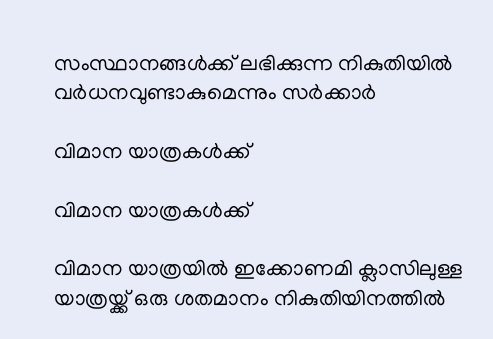സംസ്ഥാനങ്ങള്‍ക്ക് ലഭിക്കുന്ന നികുതിയില്‍ വര്‍ധനവുണ്ടാകുമെന്നും സര്‍ക്കാര്‍

വിമാന യാത്രകൾക്ക്

വിമാന യാത്രകൾക്ക്

വിമാന യാത്രയിൽ ഇക്കോണമി ക്ലാസിലുള്ള യാത്രയ്ക്ക് ഒരു ശതമാനം നികുതിയിനത്തിൽ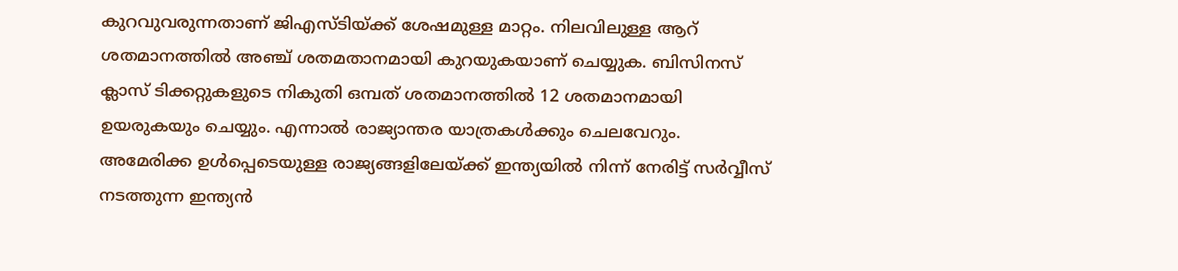കുറവുവരുന്നതാണ് ജിഎസ്ടിയ്ക്ക് ശേഷമുള്ള മാറ്റം. നിലവിലുള്ള ആറ് ശതമാനത്തിൽ അ‍ഞ്ച് ശതമതാനമായി കുറയുകയാണ് ചെയ്യുക. ബിസിനസ് ക്ലാസ് ടിക്കറ്റുകളുടെ നികുതി ഒമ്പത് ശതമാനത്തിൽ 12 ശതമാനമായി ഉയരുകയും ചെയ്യും. എന്നാൽ രാജ്യാന്തര യാത്രകൾക്കും ചെലവേറും. അമേരിക്ക ഉൾപ്പെടെയുള്ള രാജ്യങ്ങളിലേയ്ക്ക് ഇന്ത്യയിൽ നിന്ന് നേരിട്ട് സർവ്വീസ് നടത്തുന്ന ഇന്ത്യൻ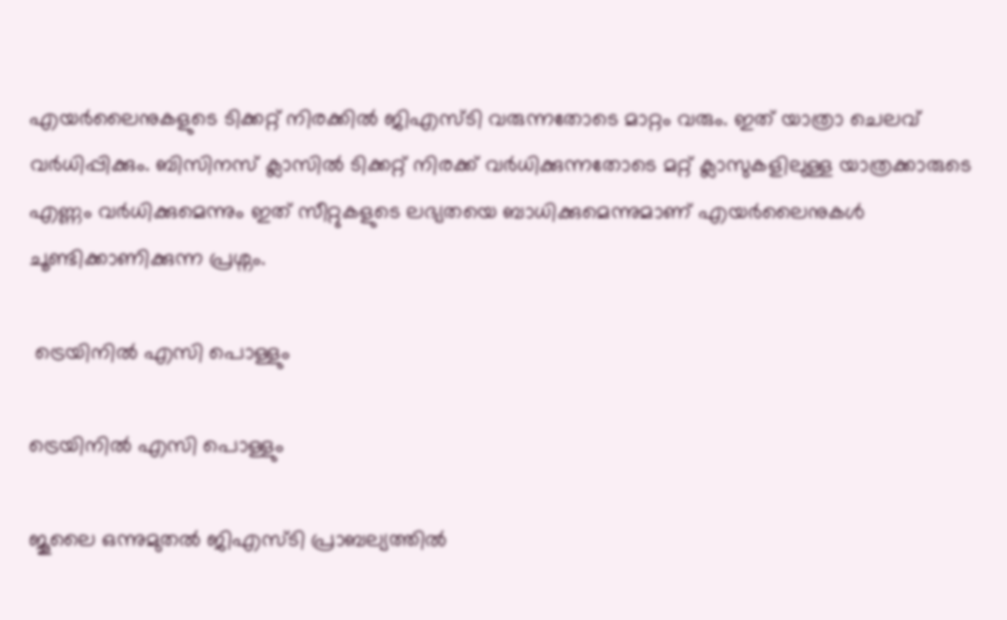എയർലൈനുകളുടെ ടിക്കറ്റ് നിരക്കിൽ ജിഎസ്ടി വരുന്നതോടെ മാറ്റം വരും. ഇത് യാത്രാ ചെലവ് വർധിപ്പിക്കും. ബിസിനസ് ക്ലാസിൽ ടിക്കറ്റ് നിരക്ക് വർധിക്കുന്നതോടെ മറ്റ് ക്ലാസുകളിലുള്ള യാത്രക്കാരുടെ എണ്ണം വർധിക്കുമെന്നും ഇത് സീറ്റുകളുടെ ലഭ്യതയെ ബാധിക്കുമെന്നുമാണ് എയർലൈനുകൾ ചൂണ്ടിക്കാണിക്കുന്ന പ്രശ്നം.

 ട്രെയിനിൽ എസി പൊള്ളും

ട്രെയിനിൽ എസി പൊള്ളും

ജൂലൈ ഒന്നുമുതൽ ജിഎസ്ടി പ്രാബല്യത്തിൽ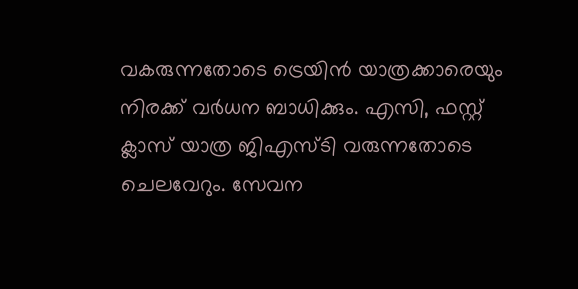വകരുന്നതോടെ ട്രെയിൻ യാത്രക്കാരെയും നിരക്ക് വർധന ബാധിക്കും. എസി, ഫസ്റ്റ് ക്ലാസ് യാത്ര ജിഎസ്ടി വരുന്നതോടെ ചെലവേറും. സേവന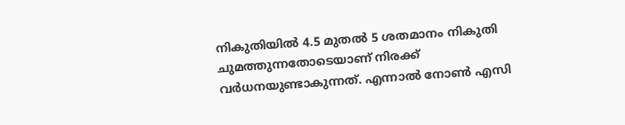നികുതിയിൽ 4.5 മുതൽ 5 ശതമാനം നികുതി ചുമത്തുന്നതോടെയാണ് നിരക്ക് വർധനയുണ്ടാകുന്നത്. എന്നാല്‍ നോൺ എസി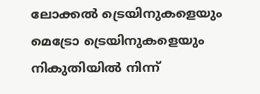ലോക്കൽ ട്രെയിനുകളെയും മെട്രോ ട്രെയിനുകളെയും നികുതിയിൽ നിന്ന്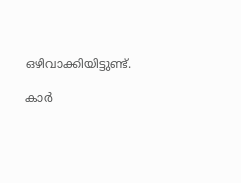ഒഴിവാക്കിയിട്ടുണ്ട്.

കാര്‍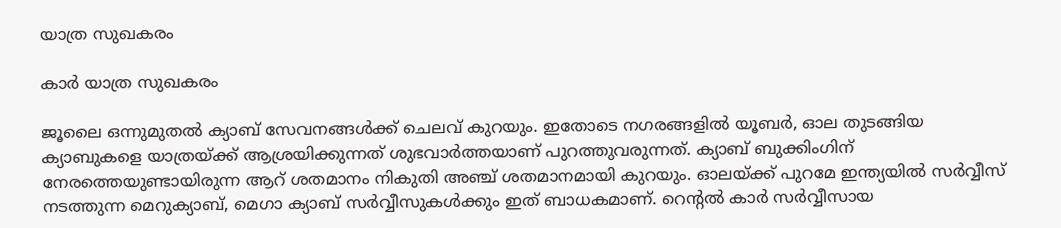യാത്ര സുഖകരം

കാര്‍ യാത്ര സുഖകരം

ജൂലൈ ഒന്നുമുതൽ ക്യാബ് സേവനങ്ങൾക്ക് ചെലവ് കുറയും. ഇതോടെ നഗരങ്ങളില്‍ യൂബർ, ഓല തുടങ്ങിയ ക്യാബുകളെ യാത്രയ്ക്ക് ആശ്രയിക്കുന്നത് ശുഭവാർത്തയാണ് പുറത്തുവരുന്നത്. ക്യാബ് ബുക്കിംഗിന് നേരത്തെയുണ്ടായിരുന്ന ആറ് ശതമാനം നികുതി അഞ്ച് ശതമാനമായി കുറയും. ഓലയ്ക്ക് പുറമേ ഇന്ത്യയിൽ സർവ്വീസ് നടത്തുന്ന മെറുക്യാബ്, മെഗാ ക്യാബ് സർവ്വീസുകൾക്കും ഇത് ബാധകമാണ്. റെന്‍റൽ കാർ സർവ്വീസായ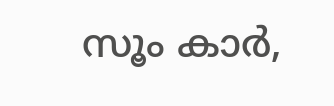സൂം കാർ,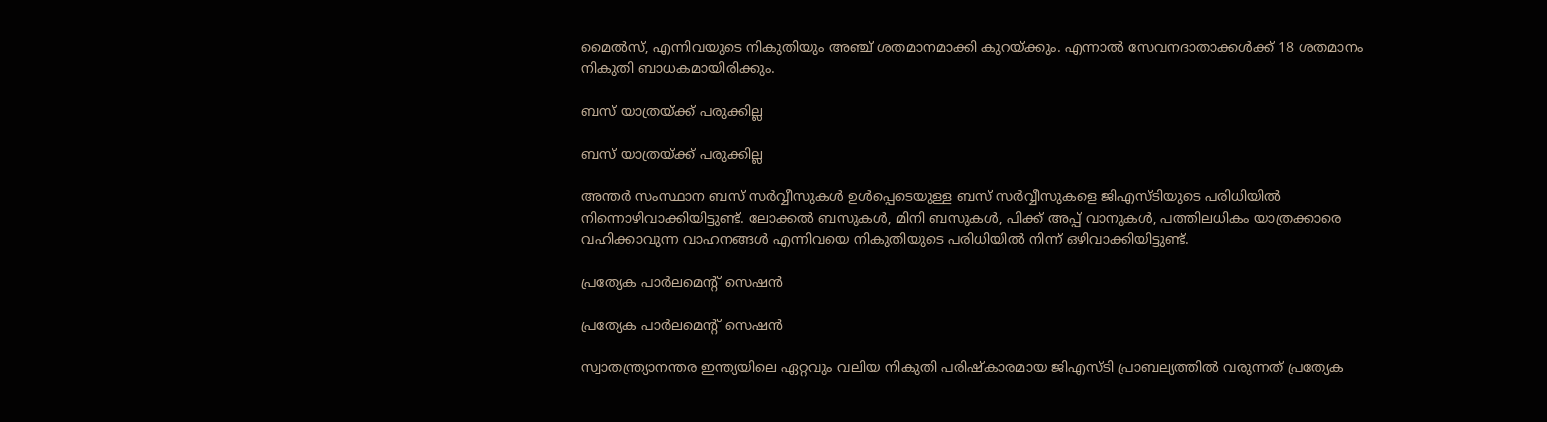മൈൽസ്, എന്നിവയുടെ നികുതിയും അഞ്ച് ശതമാനമാക്കി കുറയ്ക്കും. എന്നാൽ സേവനദാതാക്കൾക്ക് 18 ശതമാനം നികുതി ബാധകമായിരിക്കും.

ബസ് യാത്രയ്ക്ക് പരുക്കില്ല

ബസ് യാത്രയ്ക്ക് പരുക്കില്ല

അന്തര്‍ സംസ്ഥാന ബസ് സർവ്വീസുകൾ ഉൾപ്പെടെയുള്ള ബസ് സർവ്വീസുകളെ ജിഎസ്ടിയുടെ പരിധിയിൽ നിന്നൊഴിവാക്കിയിട്ടുണ്ട്. ലോക്കല്‍ ബസുകൾ, മിനി ബസുകൾ, പിക്ക് അപ്പ് വാനുകള്‍, പത്തിലധികം യാത്രക്കാരെ വഹിക്കാവുന്ന വാഹനങ്ങള്‍ എന്നിവയെ നികുതിയുടെ പരിധിയിൽ നിന്ന് ഒഴിവാക്കിയിട്ടുണ്ട്.

പ്രത്യേക പാര്‍ലമെന്‍റ് സെഷന്‍

പ്രത്യേക പാര്‍ലമെന്‍റ് സെഷന്‍

സ്വാതന്ത്ര്യാനന്തര ഇന്ത്യയിലെ ഏറ്റവും വലിയ നികുതി പരിഷ്കാരമായ ജിഎസ്ടി പ്രാബല്യത്തില്‍ വരുന്നത് പ്രത്യേക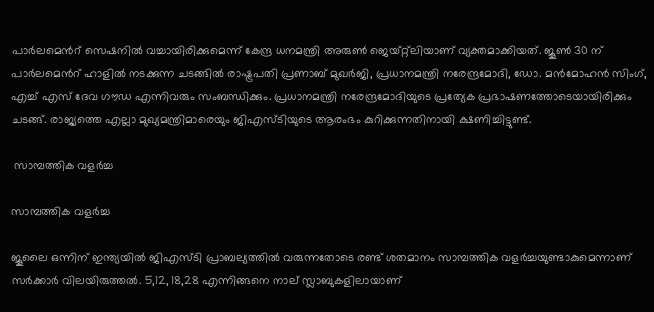പാര്‍ലമെന്‍റ് സെഷനില്‍ വച്ചായിരിക്കുമെന്ന് കേന്ദ്ര ധനമന്ത്രി അരുണ്‍ ജെയ്റ്റ്ലിയാണ് വ്യക്തമാക്കിയത്. ജൂണ്‍ 30 ന് പാര്‍ലമെന്‍റ് ഹാളില്‍ നടക്കുന്ന ചടങ്ങില്‍ രാഷ്ട്രപതി പ്രണാബ് മുഖര്‍ജി, പ്രധാനമന്ത്രി നരേന്ദ്രമോദി, ഡോ. മന്‍മോഹന്‍ സിംഗ്, എച്ച് എസ് ദേവ ഗൗഡ എന്നിവരും സംബന്ധിക്കും. പ്രധാനമന്ത്രി നരേന്ദ്രമോദിയുടെ പ്രത്യേക പ്രഭാഷണത്തോടെയായിരിക്കും ചടങ്ങ്. രാജ്യത്തെ എല്ലാ മുഖ്യമന്ത്രിമാരെയും ജിഎസ്ടിയുടെ ആരംഭം കുറിക്കുന്നതിനായി ക്ഷണിച്ചിട്ടുണ്ട്.

 സാമ്പത്തിക വളര്‍ച്ച

സാമ്പത്തിക വളര്‍ച്ച

ജൂലൈ ഒന്നിന് ഇന്ത്യയില്‍ ജിഎസ്ടി പ്രാബല്യത്തില്‍ വരുന്നതോടെ രണ്ട് ശതമാനം സാമ്പത്തിക വളര്‍ച്ചയുണ്ടാകുമെന്നാണ് സര്‍ക്കാര്‍ വിലയിരുത്തല്‍. 5,12, 18,28 എന്നിങ്ങനെ നാല് സ്ലാബുകളിലായാണ്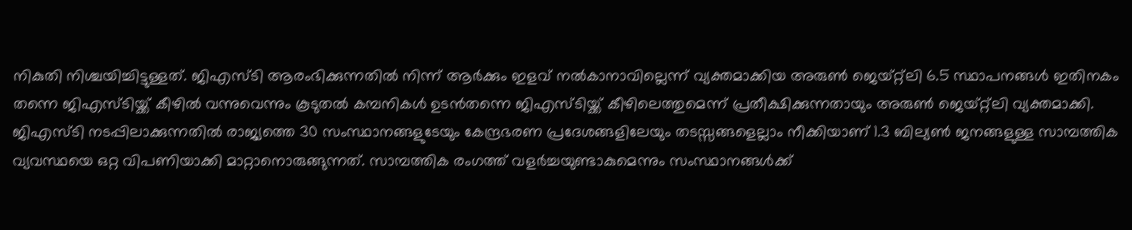നികുതി നിശ്ചയിച്ചിട്ടുള്ളത്. ജിഎസ്ടി ആരംഭിക്കുന്നതില്‍ നിന്ന് ആര്‍ക്കും ഇളവ് നല്‍കാനാവില്ലെന്ന് വ്യക്തമാക്കിയ അരുണ്‍ ജെയ്റ്റ്ലി 6.5 സ്ഥാപനങ്ങള്‍ ഇതിനകം തന്നെ ജിഎസ്ടിയ്ക്ക് കീഴില്‍ വന്നുവെന്നും കൂടുതല്‍ കമ്പനികള്‍ ഉടന്‍തന്നെ ജിഎസ്ടിയ്ക്ക് കീഴിലെത്തുമെന്ന് പ്രതീക്ഷിക്കുന്നതായും അരുണ്‍ ജെയ്റ്റ്ലി വ്യക്തമാക്കി. ജിഎസ്ടി നടപ്പിലാക്കുന്നതില്‍ രാജ്യത്തെ 30 സംസ്ഥാനങ്ങളുടേയും കേന്ദ്രഭരണ പ്രദേശങ്ങളിലേയും തടസ്സങ്ങളെല്ലാം നീക്കിയാണ് 1.3 ബില്യണ്‍ ജനങ്ങളുള്ള സാമ്പത്തിക വ്യവസ്ഥയെ ഒറ്റ വിപണിയാക്കി മാറ്റാനൊരുങ്ങുന്നത്. സാമ്പത്തിക രംഗത്ത് വളര്‍ച്ചയുണ്ടാകുമെന്നും സംസ്ഥാനങ്ങള്‍ക്ക്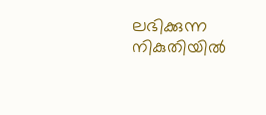ലഭിക്കുന്ന നികുതിയില്‍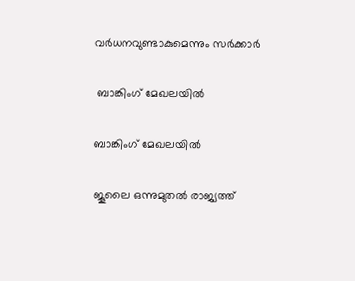വര്‍ധനവുണ്ടാകുമെന്നും സര്‍ക്കാര്‍

 ബാങ്കിംഗ് മേഖലയില്‍

ബാങ്കിംഗ് മേഖലയില്‍

ജൂലൈ ഒന്നുമുതൽ രാജ്യത്ത്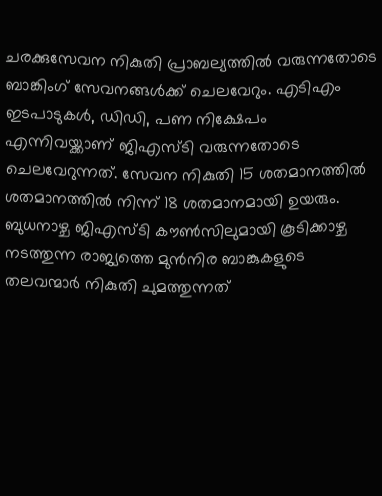ചരക്കുസേവന നികുതി പ്രാബല്യത്തിൽ വരുന്നതോടെ ബാങ്കിംഗ് സേവനങ്ങൾക്ക് ചെലവേറും. എടിഎം ഇടപാടുകൾ, ഡിഡി, പണ നിക്ഷേപം എന്നിവയ്ക്കാണ് ജിഎസ്ടി വരുന്നതോടെ ചെലവേറുന്നത്. സേവന നികുതി 15 ശതമാനത്തിൽ ശതമാനത്തിൽ നിന്ന് 18 ശതമാനമായി ഉയരും. ബുധനാഴ്ച ജിഎസ്ടി കൗൺസിലുമായി കൂടിക്കാഴ്ച നടത്തുന്ന രാജ്യത്തെ മുൻനിര ബാങ്കുകളുടെ തലവന്മാർ നികുതി ചുമത്തുന്നത്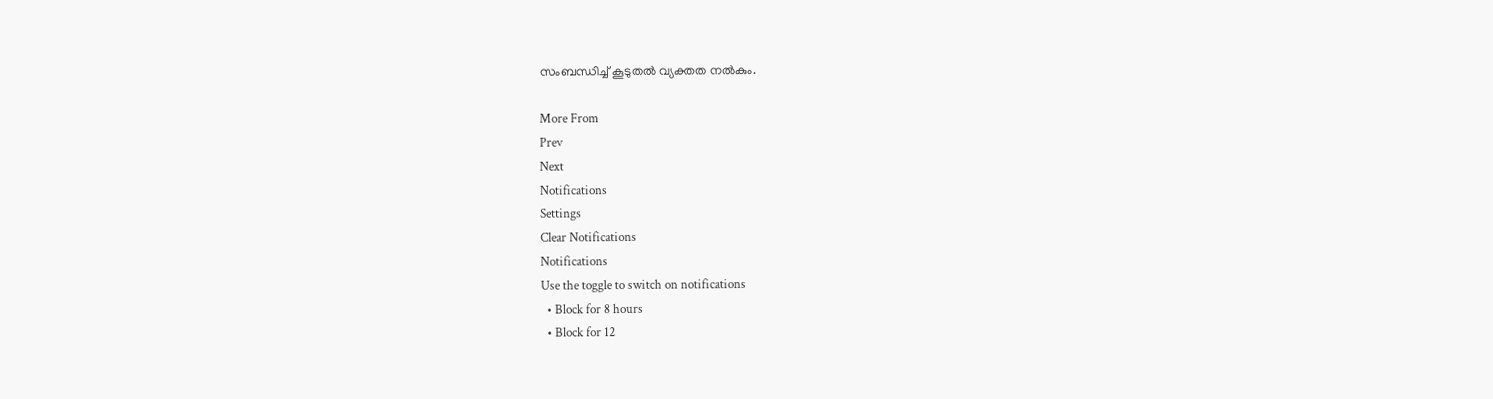സംബന്ധിച്ച് കൂടുതൽ വ്യക്തത നൽകും.

More From
Prev
Next
Notifications
Settings
Clear Notifications
Notifications
Use the toggle to switch on notifications
  • Block for 8 hours
  • Block for 12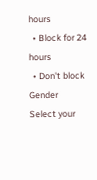hours
  • Block for 24 hours
  • Don't block
Gender
Select your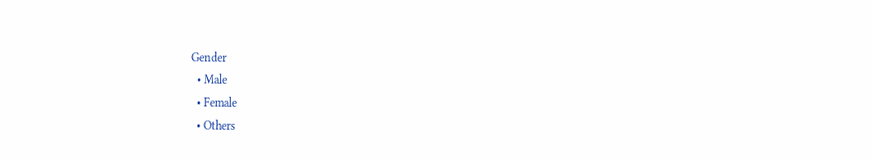Gender
  • Male
  • Female
  • Others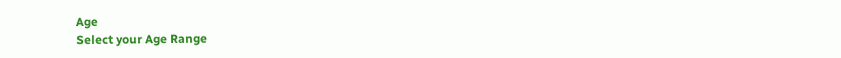Age
Select your Age Range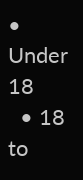• Under 18
  • 18 to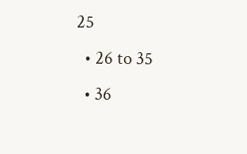25
  • 26 to 35
  • 36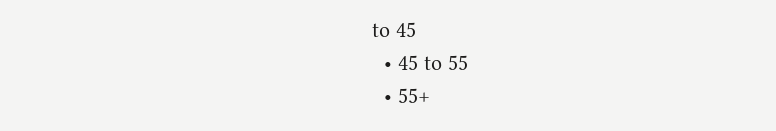to 45
  • 45 to 55
  • 55+